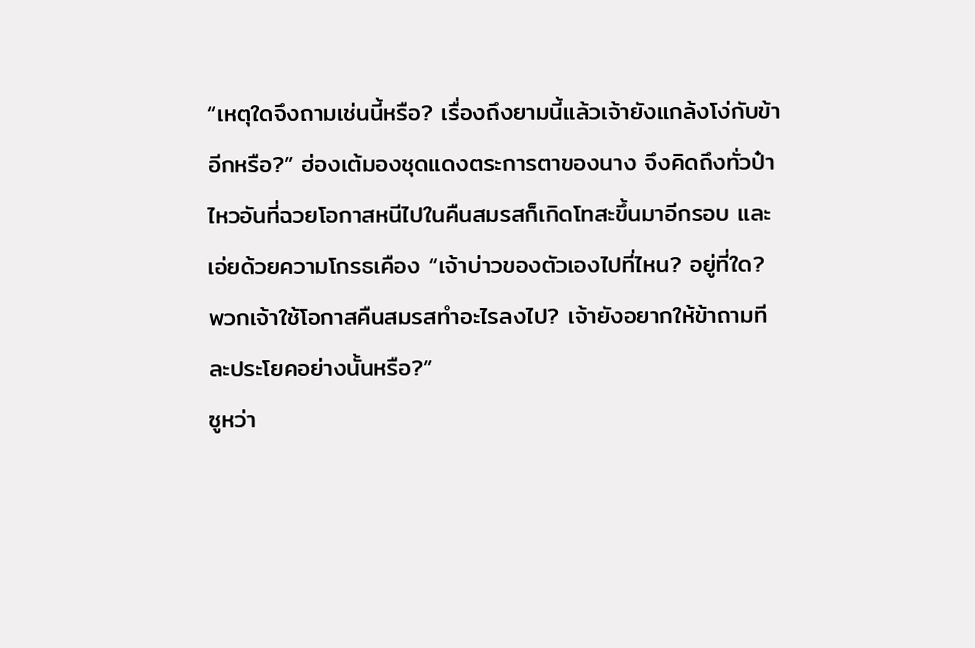“เหตุใดจึงถามเช่นนี้หรือ? เรื่องถึงยามนี้แล้วเจ้ายังแกล้งโง่กับข้าอีกหรือ?” ฮ่องเต้มองชุดแดงตระการตาของนาง จึงคิดถึงทั่วป๋าไหวอันที่ฉวยโอกาสหนีไปในคืนสมรสก็เกิดโทสะขึ้นมาอีกรอบ และเอ่ยด้วยความโกรธเคือง “เจ้าบ่าวของตัวเองไปที่ไหน? อยู่ที่ใด? พวกเจ้าใช้โอกาสคืนสมรสทำอะไรลงไป? เจ้ายังอยากให้ข้าถามทีละประโยคอย่างนั้นหรือ?”
ซูหว่า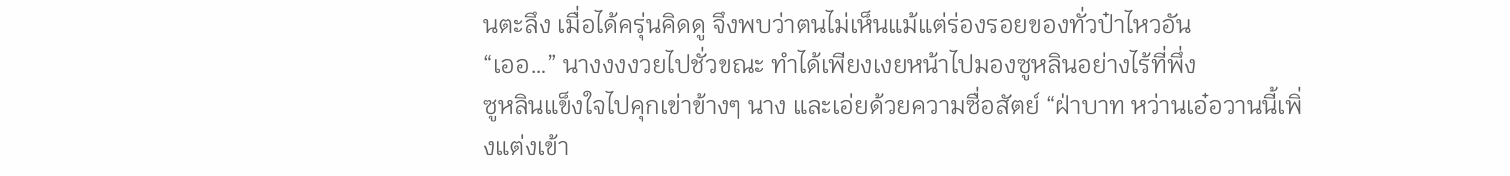นตะลึง เมื่อได้ครุ่นคิดดู จึงพบว่าตนไม่เห็นแม้แต่ร่องรอยของทั่วป๋าไหวอัน
“เออ…” นางงงงวยไปชั่วขณะ ทำได้เพียงเงยหน้าไปมองซูหลินอย่างไร้ที่พึ่ง
ซูหลินแข็งใจไปคุกเข่าข้างๆ นาง และเอ่ยด้วยความซื่อสัตย์ “ฝ่าบาท หว่านเอ๋อวานนี้เพิ่งแต่งเข้า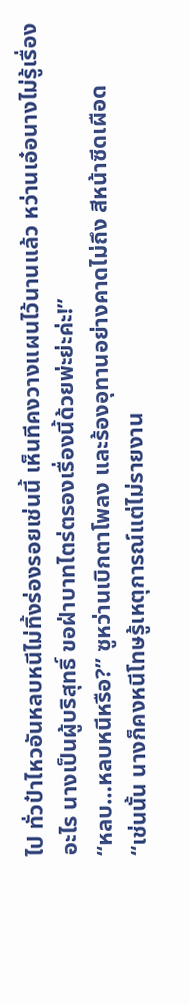ไป ทั่วป๋าไหวอันหลบหนีไม่ทิ้งร่องรอยเช่นนี้ เห็นทีคงวางแผนไว้นานแล้ว หว่านเอ๋อนางไม่รู้เรื่องอะไร นางเป็นผู้บริสุทธิ์ ขอฝ่าบาทไตร่ตรองเรื่องนี้ด้วยพ่ะย่ะค่ะ!”
“หลบ…หลบหนีหรือ?” ซูหว่านเบิกตาโพลง และร้องอุทานอย่างคาดไม่ถึง สีหน้าซีดเผือด
“เช่นนั้น นางก็คงหนีโทษรู้เหตุการณ์แต่ไม่รายงาน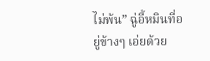ไม่พ้น” ฉู่อี้หมินที่อยู่ข้างๆ เอ่ยด้วย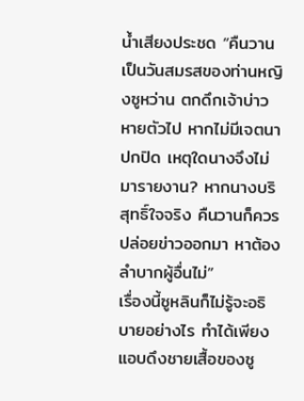น้ำเสียงประชด “คืนวานเป็นวันสมรสของท่านหญิงซูหว่าน ตกดึกเจ้าบ่าวหายตัวไป หากไม่มีเจตนาปกปิด เหตุใดนางจึงไม่มารายงาน? หากนางบริสุทธิ์ใจจริง คืนวานก็ควรปล่อยข่าวออกมา หาต้องลำบากผู้อื่นไม่”
เรื่องนี้ซูหลินก็ไม่รู้จะอธิบายอย่างไร ทำได้เพียงแอบดึงชายเสื้อของซู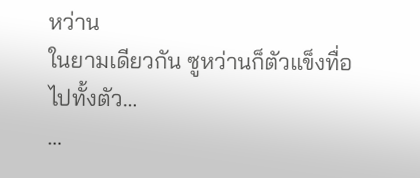หว่าน
ในยามเดียวกัน ซูหว่านก็ตัวแข็งทื่อไปทั้งตัว…
…